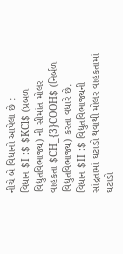નીચે બે વિધાનો આપેલા છે :
વિધાન $I :$ $KCl$ (પ્રબળ વિદ્યુતવિભાજ્ય) ની સીમાંત મોલર વાહકતા $CH_{3}COOH$ (નિર્બળ વિદ્યુતવિભાજ્ય) કરતા વધારે છે.
વિધાન $II :$ વિદ્યુતવિભાજ્યની સાંદ્રતામાં ઘટાડો થવાથી મોલર વાહકતામાં ઘટાડો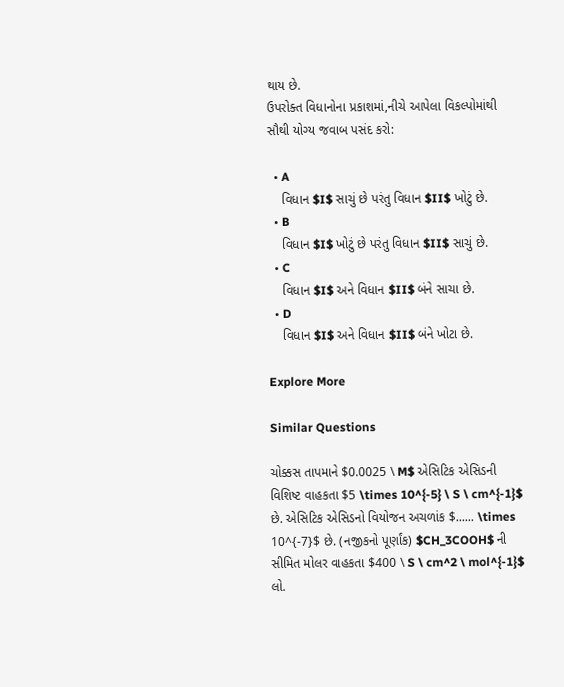થાય છે.
ઉપરોક્ત વિધાનોના પ્રકાશમાં,નીચે આપેલા વિકલ્પોમાંથી સૌથી યોગ્ય જવાબ પસંદ કરો:

  • A
    વિધાન $I$ સાચું છે પરંતુ વિધાન $II$ ખોટું છે.
  • B
    વિધાન $I$ ખોટું છે પરંતુ વિધાન $II$ સાચું છે.
  • C
    વિધાન $I$ અને વિધાન $II$ બંને સાચા છે.
  • D
    વિધાન $I$ અને વિધાન $II$ બંને ખોટા છે.

Explore More

Similar Questions

ચોક્કસ તાપમાને $0.0025 \ M$ એસિટિક એસિડની વિશિષ્ટ વાહકતા $5 \times 10^{-5} \ S \ cm^{-1}$ છે. એસિટિક એસિડનો વિયોજન અચળાંક $...... \times 10^{-7}$ છે. (નજીકનો પૂર્ણાંક) $CH_3COOH$ ની સીમિત મોલર વાહકતા $400 \ S \ cm^2 \ mol^{-1}$ લો.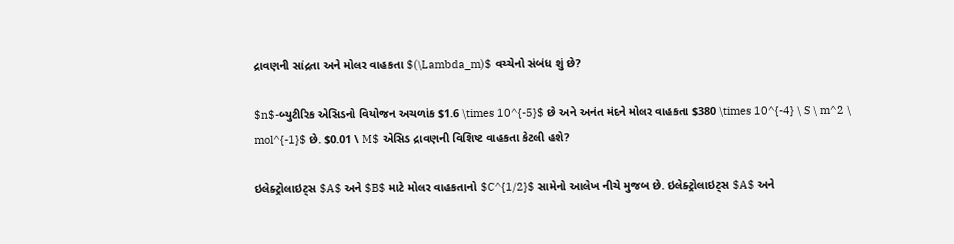દ્રાવણની સાંદ્રતા અને મોલર વાહકતા $(\Lambda_m)$ વચ્ચેનો સંબંધ શું છે?

$n$-બ્યુટીરિક એસિડનો વિયોજન અચળાંક $1.6 \times 10^{-5}$ છે અને અનંત મંદને મોલર વાહકતા $380 \times 10^{-4} \ S \ m^2 \ mol^{-1}$ છે. $0.01 \ M$ એસિડ દ્રાવણની વિશિષ્ટ વાહકતા કેટલી હશે?

ઇલેક્ટ્રોલાઇટ્સ $A$ અને $B$ માટે મોલર વાહકતાનો $C^{1/2}$ સામેનો આલેખ નીચે મુજબ છે. ઇલેક્ટ્રોલાઇટ્સ $A$ અને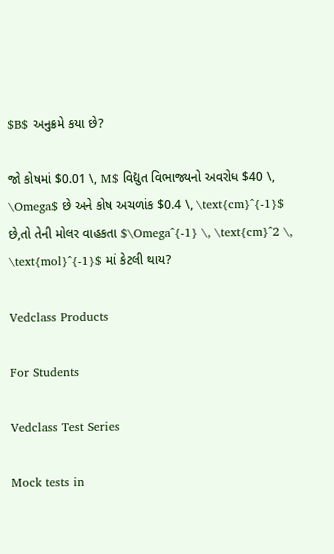$B$ અનુક્રમે કયા છે?

જો કોષમાં $0.01 \, M$ વિદ્યુત વિભાજ્યનો અવરોધ $40 \, \Omega$ છે અને કોષ અચળાંક $0.4 \, \text{cm}^{-1}$ છે,તો તેની મોલર વાહકતા $\Omega^{-1} \, \text{cm}^2 \, \text{mol}^{-1}$ માં કેટલી થાય?

Vedclass Products

For Students

Vedclass Test Series

Mock tests in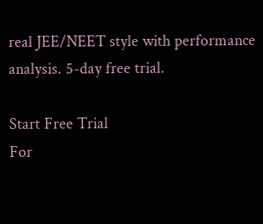real JEE/NEET style with performance analysis. 5-day free trial.

Start Free Trial
For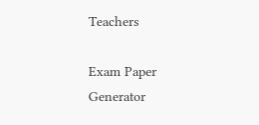Teachers

Exam Paper Generator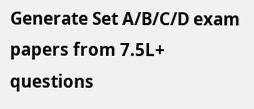Generate Set A/B/C/D exam papers from 7.5L+ questions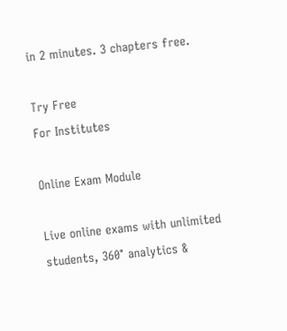in 2 minutes. 3 chapters free.

Try Free
For Institutes

Online Exam Module

Live online exams with unlimited students, 360° analytics &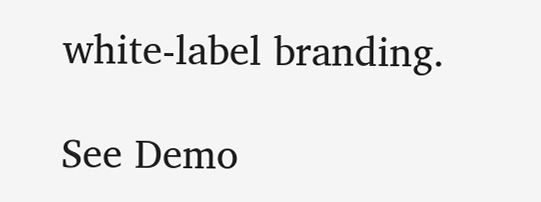white-label branding.

See Demo